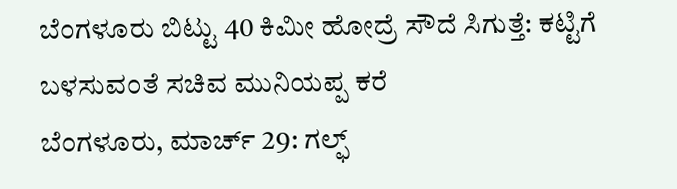ಬೆಂಗಳೂರು ಬಿಟ್ಟು 40 ಕಿಮೀ ಹೋದ್ರೆ ಸೌದೆ ಸಿಗುತ್ತೆ: ಕಟ್ಟಿಗೆ ಬಳಸುವಂತೆ ಸಚಿವ ಮುನಿಯಪ್ಪ ಕರೆ
ಬೆಂಗಳೂರು, ಮಾರ್ಚ್ 29: ಗಲ್ಫ್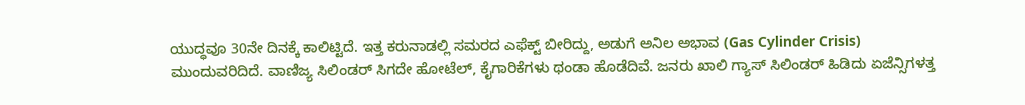ಯುದ್ಧವೂ 30ನೇ ದಿನಕ್ಕೆ ಕಾಲಿಟ್ಟಿದೆ. ಇತ್ತ ಕರುನಾಡಲ್ಲಿ ಸಮರದ ಎಫೆಕ್ಟ್ ಬೀರಿದ್ದು, ಅಡುಗೆ ಅನಿಲ ಅಭಾವ (Gas Cylinder Crisis) ಮುಂದುವರಿದಿದೆ. ವಾಣಿಜ್ಯ ಸಿಲಿಂಡರ್ ಸಿಗದೇ ಹೋಟೆಲ್, ಕೈಗಾರಿಕೆಗಳು ಥಂಡಾ ಹೊಡೆದಿವೆ. ಜನರು ಖಾಲಿ ಗ್ಯಾಸ್ ಸಿಲಿಂಡರ್ ಹಿಡಿದು ಏಜೆನ್ಸಿಗಳತ್ತ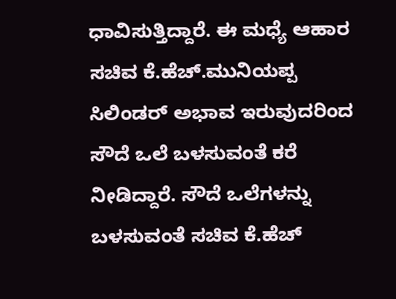ಧಾವಿಸುತ್ತಿದ್ದಾರೆ. ಈ ಮಧ್ಯೆ ಆಹಾರ ಸಚಿವ ಕೆ.ಹೆಚ್.ಮುನಿಯಪ್ಪ ಸಿಲಿಂಡರ್ ಅಭಾವ ಇರುವುದರಿಂದ ಸೌದೆ ಒಲೆ ಬಳಸುವಂತೆ ಕರೆ ನೀಡಿದ್ದಾರೆ. ಸೌದೆ ಒಲೆಗಳನ್ನು ಬಳಸುವಂತೆ ಸಚಿವ ಕೆ.ಹೆಚ್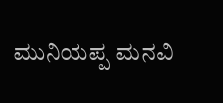ಮುನಿಯಪ್ಪ ಮನವಿ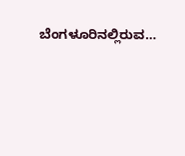ಬೆಂಗಳೂರಿನಲ್ಲಿರುವ…